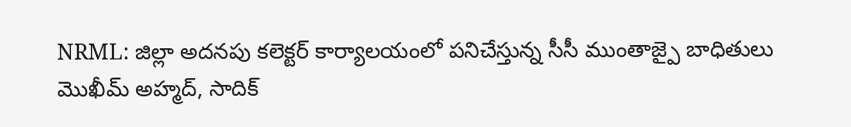NRML: జిల్లా అదనపు కలెక్టర్ కార్యాలయంలో పనిచేస్తున్న సీసీ ముంతాజ్పై బాధితులు మొఖీమ్ అహ్మద్, సాదిక్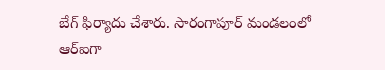బేగ్ ఫిర్యాదు చేశారు. సారంగాపూర్ మండలంలో ఆర్ఐగా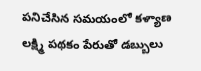పనిచేసిన సమయంలో కళ్యాణ లక్ష్మి పథకం పేరుతో డబ్బులు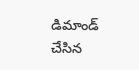డిమాండ్ చేసిన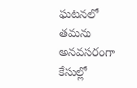ఘటనలో తమను అనవసరంగా కేసుల్లో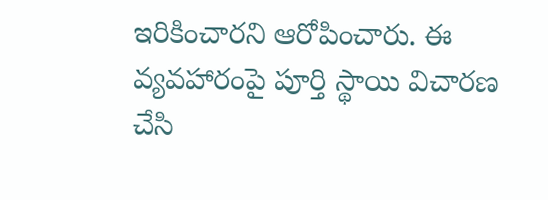ఇరికించారని ఆరోపించారు. ఈ వ్యవహారంపై పూర్తి స్థాయి విచారణ చేసి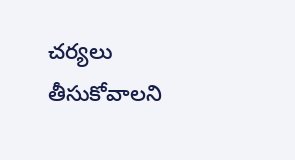చర్యలు తీసుకోవాలని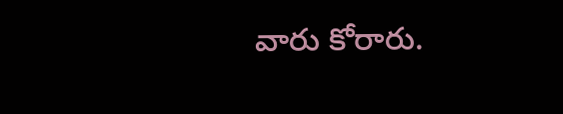వారు కోరారు.